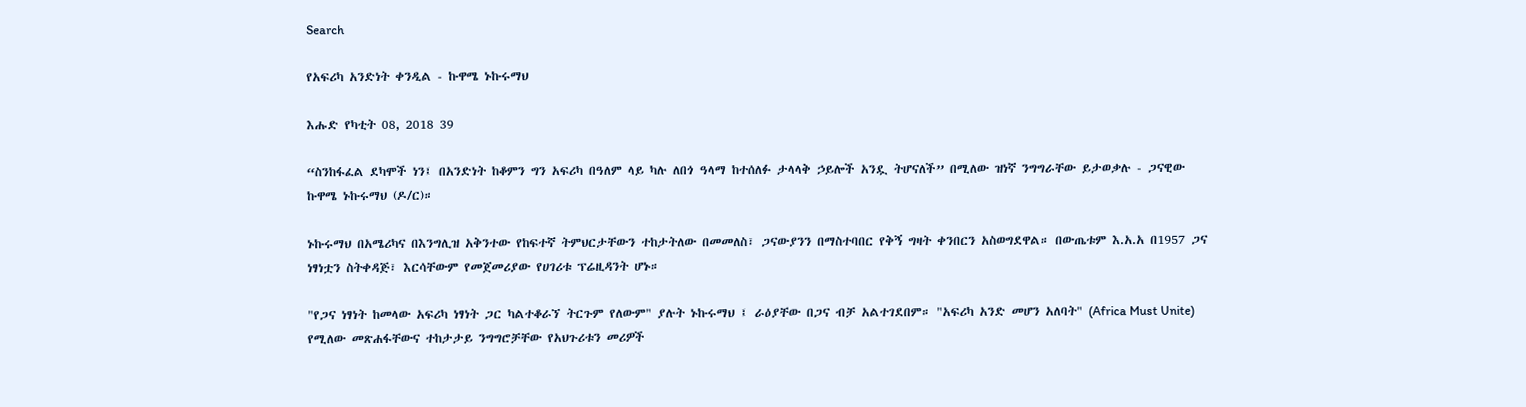Search

የአፍሪካ አንድነት ቀንዲል - ኩዋሜ ኑኩሩማህ

እሑድ የካቲት 08, 2018 39

“ስንከፋፈል ደካሞች ነን፤ በአንድነት ከቆምን ግን አፍሪካ በዓለም ላይ ካሉ ለበጎ ዓላማ ከተሰለፉ ታላላቅ ኃይሎች አንዷ ትሆናለች” በሚለው ዝነኛ ንግግራቸው ይታወቃሉ - ጋናዊው ኩዋሜ ኑኩሩማህ (ዶ/ር)።

ኑኩሩማህ በአሜሪካና በእንግሊዝ አቅንተው የከፍተኛ ትምህርታቸውን ተከታትለው በመመለስ፣ ጋናውያንን በማስተባበር የቅኝ ግዛት ቀንበርን አስወግደዋል። በውጤቱም እ.አ.አ በ1957 ጋና ነፃነቷን ስትቀዳጅ፣ እርሳቸውም የመጀመሪያው የሀገሪቱ ፕሬዚዳንት ሆኑ።

"የጋና ነፃነት ከመላው አፍሪካ ነፃነት ጋር ካልተቆራኘ ትርጉም የለውም" ያሉት ኑኩሩማህ ፤ ራዕያቸው በጋና ብቻ አልተገደበም። "አፍሪካ አንድ መሆን አለባት" (Africa Must Unite) የሚለው መጽሐፋቸውና ተከታታይ ንግግሮቻቸው የአህጉሪቱን መሪዎች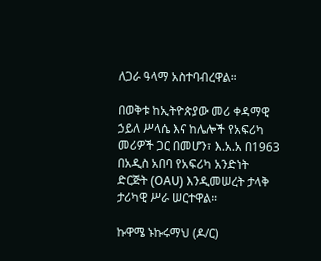ለጋራ ዓላማ አስተባብረዋል።

በወቅቱ ከኢትዮጵያው መሪ ቀዳማዊ ኃይለ ሥላሴ እና ከሌሎች የአፍሪካ መሪዎች ጋር በመሆን፣ እ.አ.አ በ1963 በአዲስ አበባ የአፍሪካ አንድነት ድርጅት (OAU) እንዲመሠረት ታላቅ ታሪካዊ ሥራ ሠርተዋል።

ኩዋሜ ኑኩሩማህ (ዶ/ር)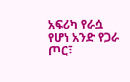አፍሪካ የራሷ የሆነ አንድ የጋራ ጦር፣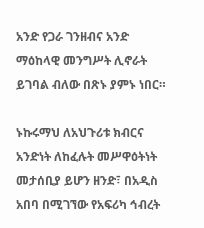አንድ የጋራ ገንዘብና አንድ ማዕከላዊ መንግሥት ሊኖራት ይገባል ብለው በጽኑ ያምኑ ነበር።

ኑኩሩማህ ለአህጉሪቱ ክብርና አንድነት ለከፈሉት መሥዋዕትነት መታሰቢያ ይሆን ዘንድ፣ በአዲስ አበባ በሚገኘው የአፍሪካ ኅብረት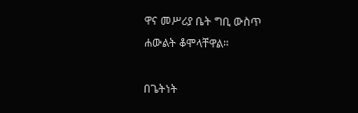ዋና መሥሪያ ቤት ግቢ ውስጥ ሐውልት ቆሞላቸዋል።

በጌትነት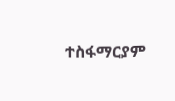ተስፋማርያም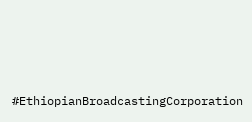#EthiopianBroadcastingCorporation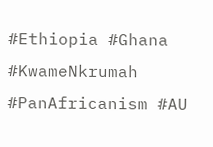#Ethiopia #Ghana #KwameNkrumah #PanAfricanism #AU